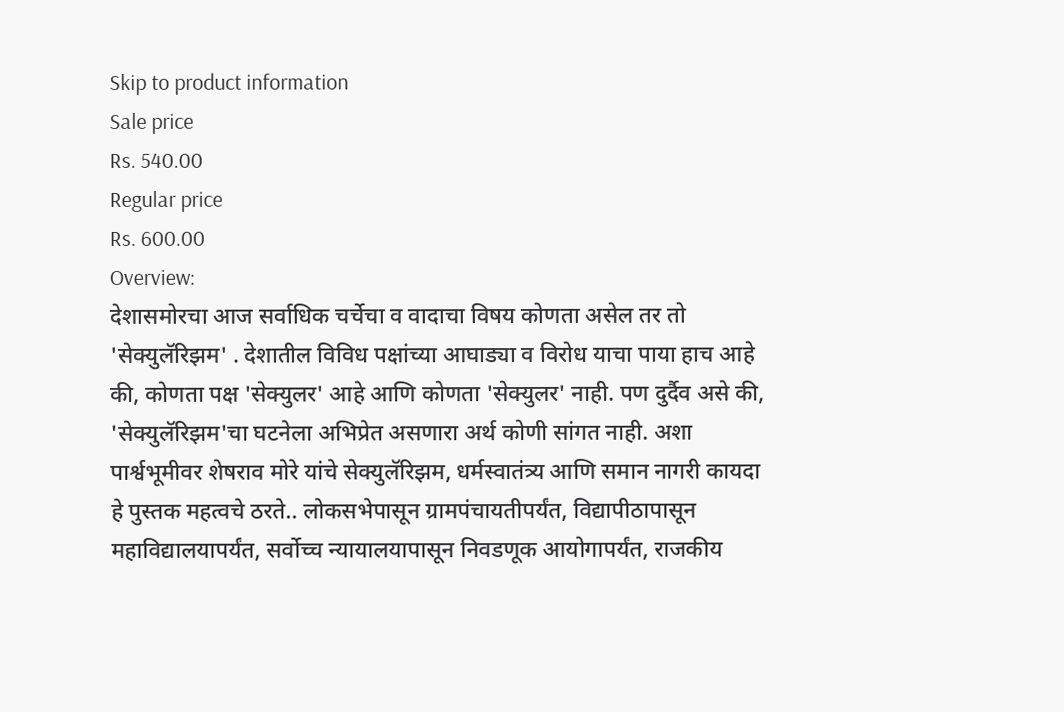Skip to product information
Sale price
Rs. 540.00
Regular price
Rs. 600.00
Overview:
देशासमोरचा आज सर्वाधिक चर्चेचा व वादाचा विषय कोणता असेल तर तो 'सेक्युलॅरिझम' . देशातील विविध पक्षांच्या आघाड्या व विरोध याचा पाया हाच आहे की, कोणता पक्ष 'सेक्युलर' आहे आणि कोणता 'सेक्युलर' नाही. पण दुर्दैव असे की, 'सेक्युलॅरिझम'चा घटनेला अभिप्रेत असणारा अर्थ कोणी सांगत नाही. अशा पार्श्वभूमीवर शेषराव मोरे यांचे सेक्युलॅरिझम, धर्मस्वातंत्र्य आणि समान नागरी कायदा हे पुस्तक महत्वचे ठरते.. लोकसभेपासून ग्रामपंचायतीपर्यंत, विद्यापीठापासून महाविद्यालयापर्यंत, सर्वोच्च न्यायालयापासून निवडणूक आयोगापर्यंत, राजकीय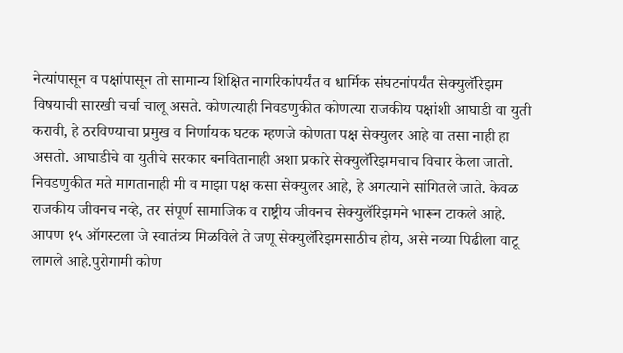नेत्यांपासून व पक्षांपासून तो सामान्य शिक्षित नागरिकांपर्यंत व धार्मिक संघटनांपर्यंत सेक्युलॅरिझम विषयाची सारखी चर्चा चालू असते. कोणत्याही निवडणुकीत कोणत्या राजकीय पक्षांशी आघाडी वा युती करावी, हे ठरविण्याचा प्रमुख व निर्णायक घटक म्हणजे कोणता पक्ष सेक्युलर आहे वा तसा नाही हा असतो. आघाडीचे वा युतीचे सरकार बनवितानाही अशा प्रकारे सेक्युलॅरिझमचाच विचार केला जातो. निवडणुकीत मते मागतानाही मी व माझा पक्ष कसा सेक्युलर आहे, हे अगत्याने सांगितले जाते. केवळ राजकीय जीवनच नव्हे, तर संपूर्ण सामाजिक व राष्ट्रीय जीवनच सेक्युलॅरिझमने भारून टाकले आहे. आपण १५ ऑगस्टला जे स्वातंत्र्य मिळविले ते जणू सेक्युलॅरिझमसाठीच होय, असे नव्या पिढीला वाटू लागले आहे.पुरोगामी कोण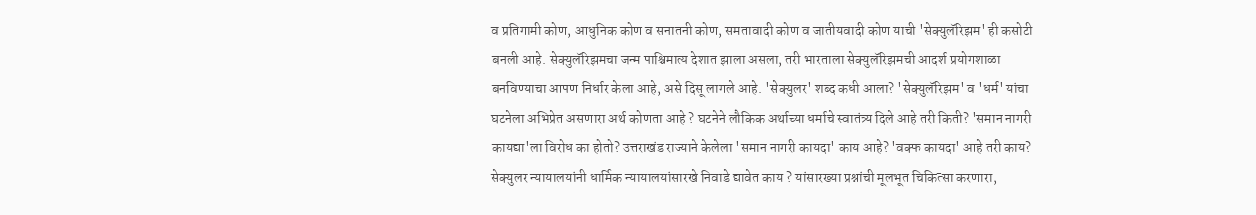व प्रतिगामी कोण, आधुनिक कोण व सनातनी कोण, समतावादी कोण व जातीयवादी कोण याची 'सेक्युलॅरिझम' ही कसोटी बनली आहे. सेक्युलॅरिझमचा जन्म पाश्चिमात्य देशात झाला असला, तरी भारताला सेक्युलॅरिझमची आदर्श प्रयोगशाळा बनविण्याचा आपण निर्धार केला आहे, असे दिसू लागले आहे. 'सेक्युलर' शब्द कधी आला? 'सेक्युलॅरिझम' व 'धर्म' यांचा घटनेला अभिप्रेत असणारा अर्थ कोणता आहे ? घटनेने लौकिक अर्थाच्या धर्माचे स्वातंत्र्य दिले आहे तरी किती? 'समान नागरी कायद्या'ला विरोध का होतो? उत्तराखंड राज्याने केलेला 'समान नागरी कायदा' काय आहे? 'वक्फ कायदा' आहे तरी काय? सेक्युलर न्यायालयांनी धार्मिक न्यायालयांसारखे निवाडे द्यावेत काय ? यांसारख्या प्रश्नांची मूलभूत चिकित्सा करणारा,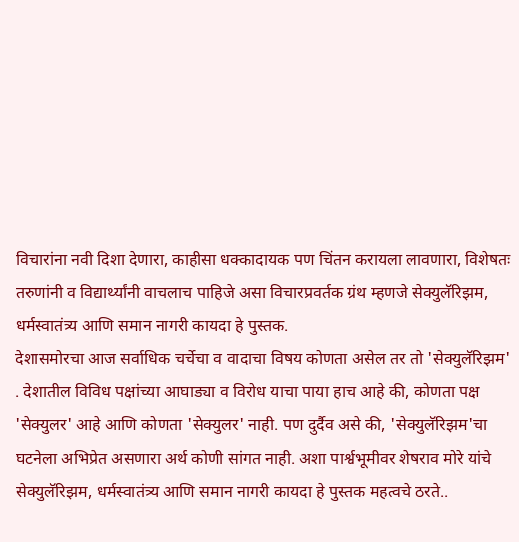विचारांना नवी दिशा देणारा, काहीसा धक्कादायक पण चिंतन करायला लावणारा, विशेषतः तरुणांनी व विद्यार्थ्यांनी वाचलाच पाहिजे असा विचारप्रवर्तक ग्रंथ म्हणजे सेक्युलॅरिझम, धर्मस्वातंत्र्य आणि समान नागरी कायदा हे पुस्तक.
देशासमोरचा आज सर्वाधिक चर्चेचा व वादाचा विषय कोणता असेल तर तो 'सेक्युलॅरिझम' . देशातील विविध पक्षांच्या आघाड्या व विरोध याचा पाया हाच आहे की, कोणता पक्ष 'सेक्युलर' आहे आणि कोणता 'सेक्युलर' नाही. पण दुर्दैव असे की, 'सेक्युलॅरिझम'चा घटनेला अभिप्रेत असणारा अर्थ कोणी सांगत नाही. अशा पार्श्वभूमीवर शेषराव मोरे यांचे सेक्युलॅरिझम, धर्मस्वातंत्र्य आणि समान नागरी कायदा हे पुस्तक महत्वचे ठरते..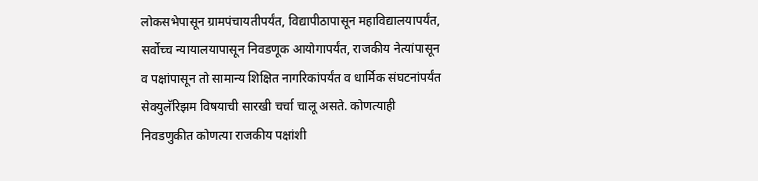लोकसभेपासून ग्रामपंचायतीपर्यंत, विद्यापीठापासून महाविद्यालयापर्यंत, सर्वोच्च न्यायालयापासून निवडणूक आयोगापर्यंत, राजकीय नेत्यांपासून व पक्षांपासून तो सामान्य शिक्षित नागरिकांपर्यंत व धार्मिक संघटनांपर्यंत सेक्युलॅरिझम विषयाची सारखी चर्चा चालू असते. कोणत्याही निवडणुकीत कोणत्या राजकीय पक्षांशी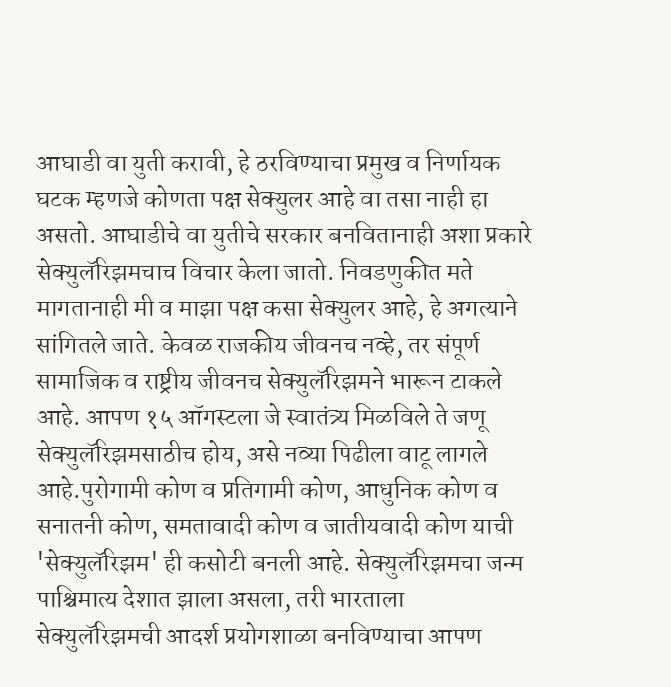आघाडी वा युती करावी, हे ठरविण्याचा प्रमुख व निर्णायक घटक म्हणजे कोणता पक्ष सेक्युलर आहे वा तसा नाही हा असतो. आघाडीचे वा युतीचे सरकार बनवितानाही अशा प्रकारे सेक्युलॅरिझमचाच विचार केला जातो. निवडणुकीत मते मागतानाही मी व माझा पक्ष कसा सेक्युलर आहे, हे अगत्याने सांगितले जाते. केवळ राजकीय जीवनच नव्हे, तर संपूर्ण सामाजिक व राष्ट्रीय जीवनच सेक्युलॅरिझमने भारून टाकले आहे. आपण १५ ऑगस्टला जे स्वातंत्र्य मिळविले ते जणू सेक्युलॅरिझमसाठीच होय, असे नव्या पिढीला वाटू लागले आहे.पुरोगामी कोण व प्रतिगामी कोण, आधुनिक कोण व सनातनी कोण, समतावादी कोण व जातीयवादी कोण याची 'सेक्युलॅरिझम' ही कसोटी बनली आहे. सेक्युलॅरिझमचा जन्म पाश्चिमात्य देशात झाला असला, तरी भारताला सेक्युलॅरिझमची आदर्श प्रयोगशाळा बनविण्याचा आपण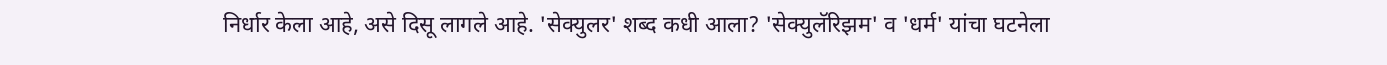निर्धार केला आहे, असे दिसू लागले आहे. 'सेक्युलर' शब्द कधी आला? 'सेक्युलॅरिझम' व 'धर्म' यांचा घटनेला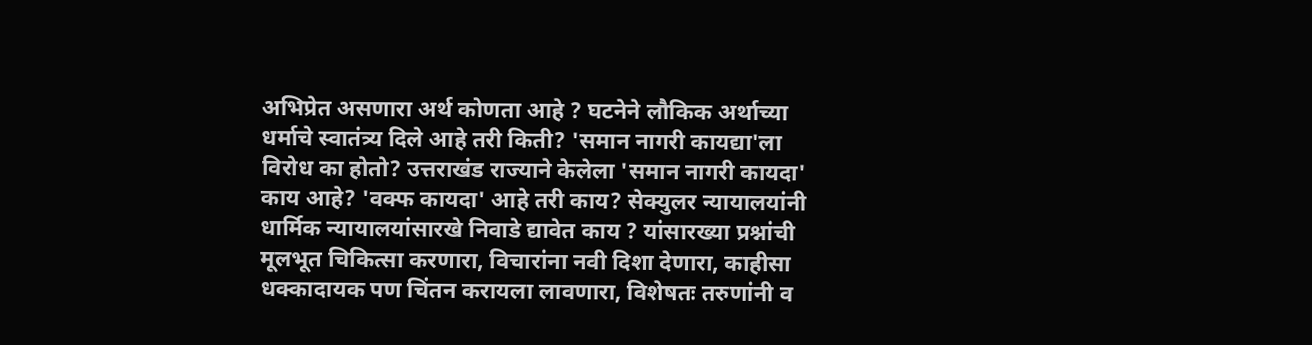अभिप्रेत असणारा अर्थ कोणता आहे ? घटनेने लौकिक अर्थाच्या धर्माचे स्वातंत्र्य दिले आहे तरी किती? 'समान नागरी कायद्या'ला विरोध का होतो? उत्तराखंड राज्याने केलेला 'समान नागरी कायदा' काय आहे? 'वक्फ कायदा' आहे तरी काय? सेक्युलर न्यायालयांनी धार्मिक न्यायालयांसारखे निवाडे द्यावेत काय ? यांसारख्या प्रश्नांची मूलभूत चिकित्सा करणारा, विचारांना नवी दिशा देणारा, काहीसा धक्कादायक पण चिंतन करायला लावणारा, विशेषतः तरुणांनी व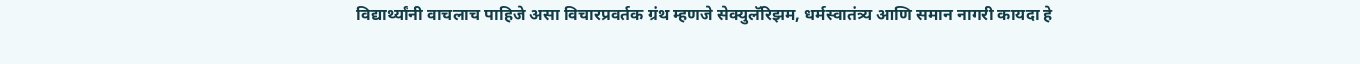विद्यार्थ्यांनी वाचलाच पाहिजे असा विचारप्रवर्तक ग्रंथ म्हणजे सेक्युलॅरिझम, धर्मस्वातंत्र्य आणि समान नागरी कायदा हे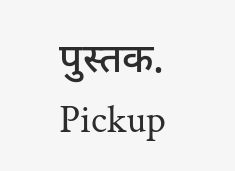पुस्तक.
Pickup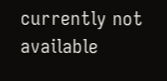currently not available